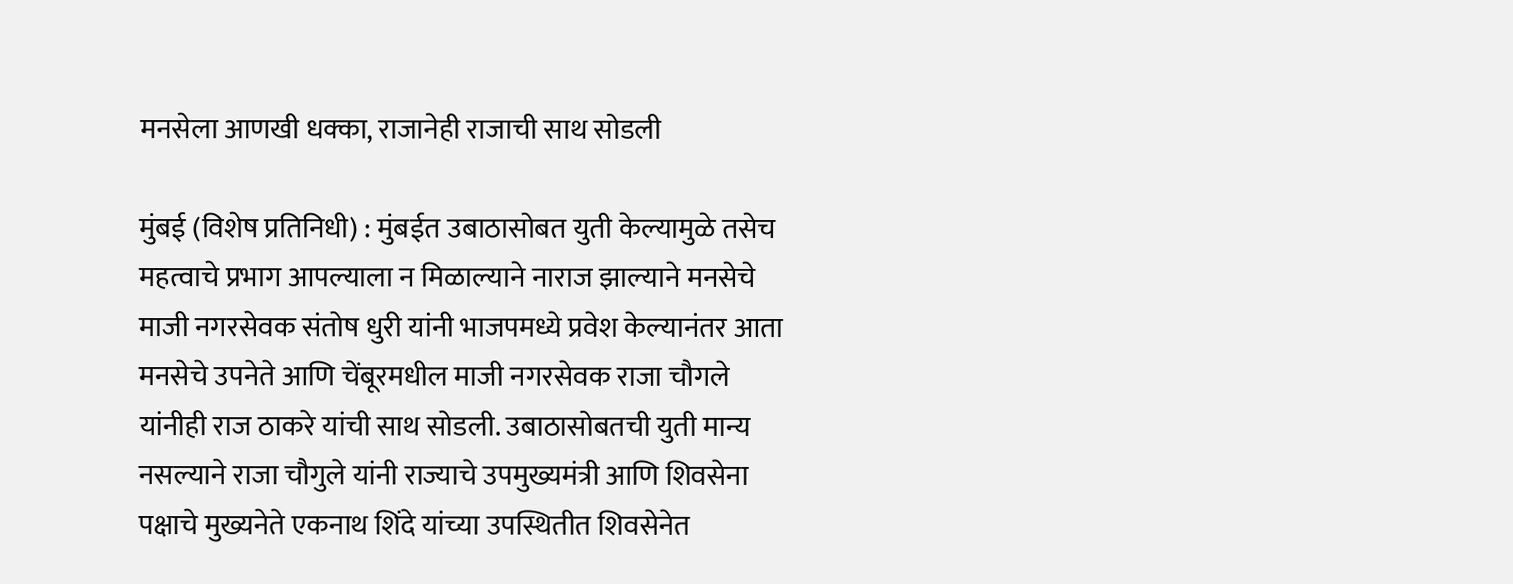मनसेला आणखी धक्का, राजानेही राजाची साथ सोडली

मुंबई (विशेष प्रतिनिधी) : मुंबईत उबाठासोबत युती केल्यामुळे तसेच महत्वाचे प्रभाग आपल्याला न मिळाल्याने नाराज झाल्याने मनसेचे माजी नगरसेवक संतोष धुरी यांनी भाजपमध्ये प्रवेश केल्यानंतर आता मनसेचे उपनेते आणि चेंबूरमधील माजी नगरसेवक राजा चौगले यांनीही राज ठाकरे यांची साथ सोडली. उबाठासोबतची युती मान्य नसल्याने राजा चौगुले यांनी राज्याचे उपमुख्यमंत्री आणि शिवसेना पक्षाचे मुख्यनेते एकनाथ शिंदे यांच्या उपस्थितीत शिवसेनेत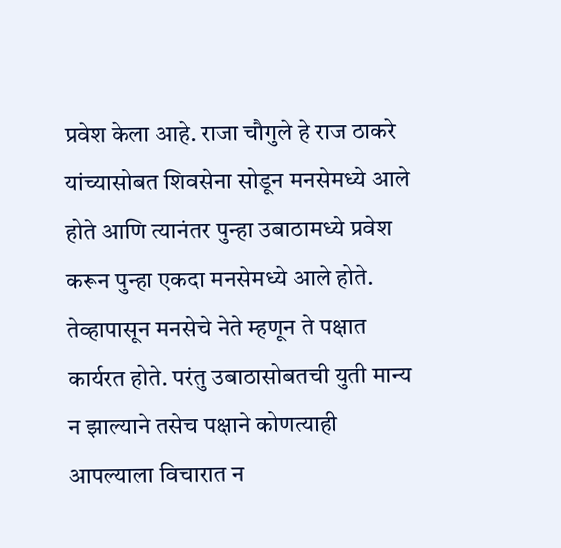प्रवेश केला आहे. राजा चौगुले हे राज ठाकरे यांच्यासोबत शिवसेना सोडून मनसेमध्ये आले होते आणि त्यानंतर पुन्हा उबाठामध्ये प्रवेश करून पुन्हा एकदा मनसेमध्ये आले होते. तेव्हापासून मनसेचे नेते म्हणून ते पक्षात कार्यरत होते. परंतु उबाठासोबतची युती मान्य न झाल्याने तसेच पक्षाने कोणत्याही आपल्याला विचारात न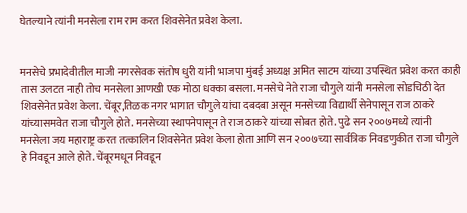घेतल्याने त्यांनी मनसेला राम राम करत शिवसेनेत प्रवेश केला.


मनसेचे प्रभादेवीतील माजी नगरसेवक संतोष धुरी यांनी भाजपा मुंबई अध्यक्ष अमित साटम यांच्या उपस्थित प्रवेश करत काही तास उलटत नाही तोच मनसेला आणखी एक मोठा धक्का बसला. मनसेचे नेते राजा चौगुले यांनी मनसेला सोडचिठी देत शिवसेनेत प्रवेश केला. चेंबूर,तिळक नगर भागात चौगुले यांचा दबदबा असून मनसेच्या विद्यार्थी सेनेपासून राज ठाकरे यांच्यासमवेत राजा चौगुले होते. मनसेच्या स्थापनेपासून ते राज ठाकरे यांच्या सोबत होते. पुढे सन २००७मध्ये त्यांनी मनसेला जय महाराष्ट्र करत तत्कालिन शिवसेनेत प्रवेश केला होता आणि सन २००७च्या सार्वत्रिक निवडणुकीत राजा चौगुले हे निवडून आले होते. चेंबूरमधून निवडून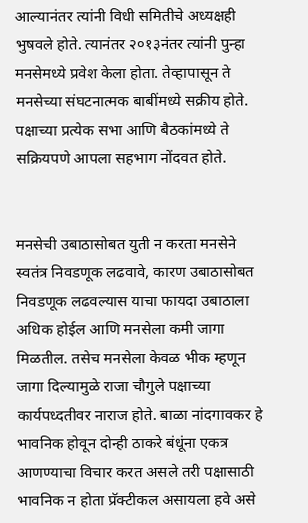आल्यानंतर त्यांनी विधी समितीचे अध्यक्षही भुषवले होते. त्यानंतर २०१३नंतर त्यांनी पुन्हा मनसेमध्ये प्रवेश केला होता. तेव्हापासून ते मनसेच्या संघटनात्मक बाबींमध्ये सक्रीय होते. पक्षाच्या प्रत्येक सभा आणि बैठकांमध्ये ते सक्रियपणे आपला सहभाग नोंदवत होते.


मनसेची उबाठासोबत युती न करता मनसेने स्वतंत्र निवडणूक लढवावे, कारण उबाठासोबत निवडणूक लढवल्यास याचा फायदा उबाठाला अधिक होईल आणि मनसेला कमी जागा मिळतील. तसेच मनसेला केवळ भीक म्हणून जागा दिल्यामुळे राजा चौगुले पक्षाच्या कार्यपध्दतीवर नाराज होते. बाळा नांदगावकर हे भावनिक होवून दोन्ही ठाकरे बंधूंना एकत्र आणण्याचा विचार करत असले तरी पक्षासाठी भावनिक न होता प्रॅक्टीकल असायला हवे असे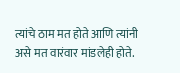त्यांचे ठाम मत होते आणि त्यांनी असे मत वारंवार मांडलेही होते.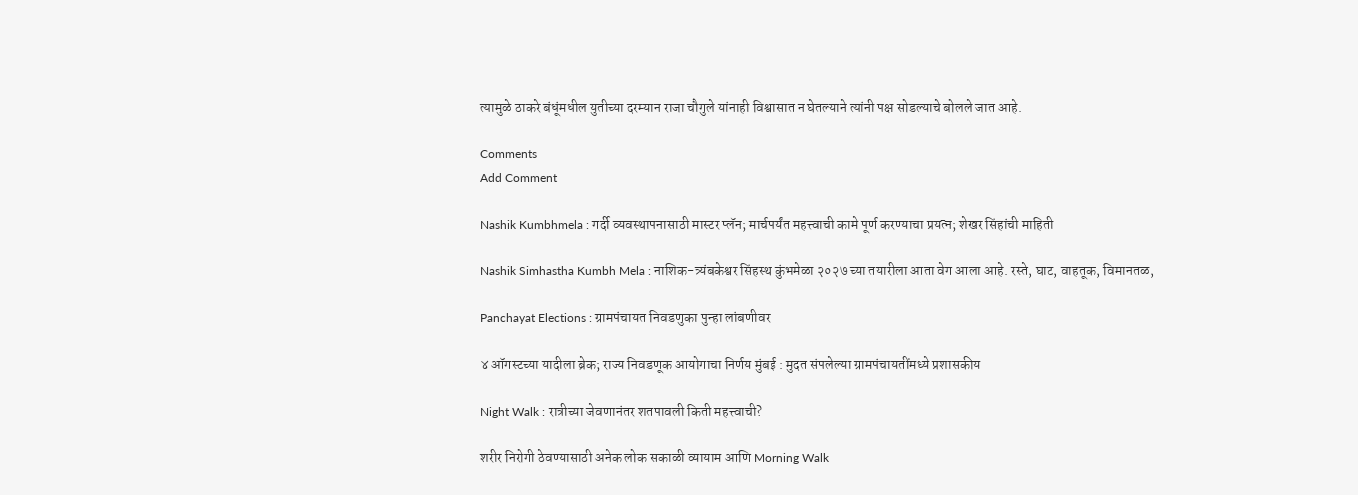त्यामुळे ठाकरे बंधूंमधील युतीच्या दरम्यान राजा चौगुले यांनाही विश्वासात न घेतल्याने त्यांनी पक्ष सोडल्याचे बोलले जात आहे.

Comments
Add Comment

Nashik Kumbhmela : गर्दी व्यवस्थापनासाठी मास्टर प्लॅन; मार्चपर्यंत महत्त्वाची कामे पूर्ण करण्याचा प्रयत्न; शेखर सिंहांची माहिती

Nashik Simhastha Kumbh Mela : नाशिक-त्र्यंबकेश्वर सिंहस्थ कुंभमेळा २०२७ च्या तयारीला आता वेग आला आहे. रस्ते, घाट, वाहतूक, विमानतळ,

Panchayat Elections : ग्रामपंचायत निवडणुका पुन्हा लांबणीवर

४ ऑगस्टच्या यादीला ब्रेक; राज्य निवडणूक आयोगाचा निर्णय मुंबई : मुदत संपलेल्या ग्रामपंचायतींमध्ये प्रशासकीय

Night Walk : रात्रीच्या जेवणानंतर शतपावली किती महत्त्वाची?

शरीर निरोगी ठेवण्यासाठी अनेक लोक सकाळी व्यायाम आणि Morning Walk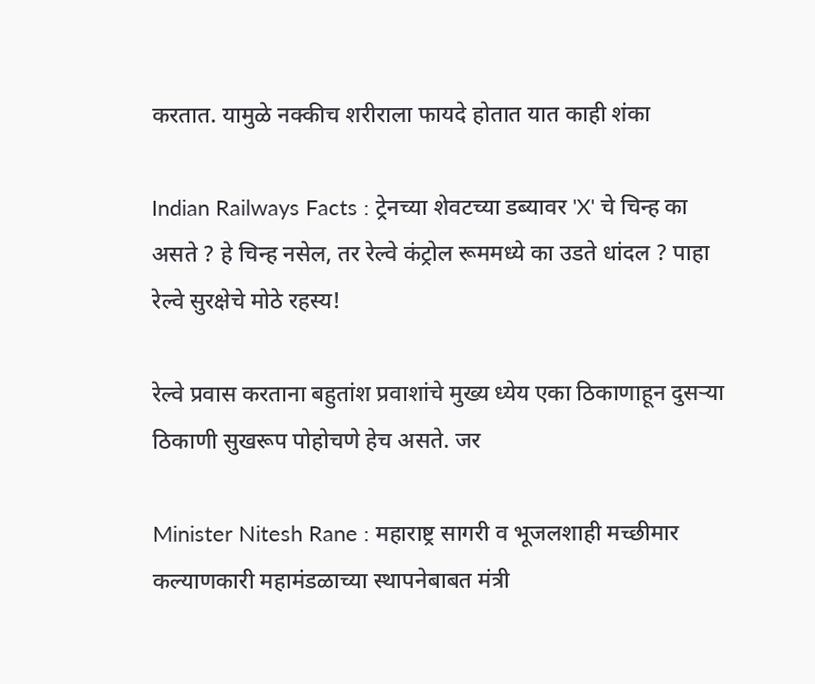करतात. यामुळे नक्कीच शरीराला फायदे होतात यात काही शंका

Indian Railways Facts : ट्रेनच्या शेवटच्या डब्यावर 'X' चे चिन्ह का असते ? हे चिन्ह नसेल, तर रेल्वे कंट्रोल रूममध्ये का उडते धांदल ? पाहा रेल्वे सुरक्षेचे मोठे रहस्य!

रेल्वे प्रवास करताना बहुतांश प्रवाशांचे मुख्य ध्येय एका ठिकाणाहून दुसऱ्या ठिकाणी सुखरूप पोहोचणे हेच असते. जर

Minister Nitesh Rane : महाराष्ट्र सागरी व भूजलशाही मच्छीमार कल्याणकारी महामंडळाच्या स्थापनेबाबत मंत्री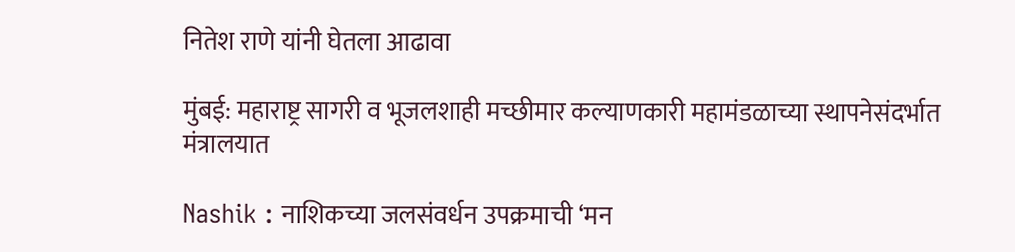नितेश राणे यांनी घेतला आढावा

मुंबई: महाराष्ट्र सागरी व भूजलशाही मच्छीमार कल्याणकारी महामंडळाच्या स्थापनेसंदर्भात मंत्रालयात

Nashik : नाशिकच्या जलसंवर्धन उपक्रमाची ‘मन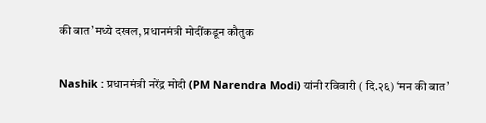की बात’मध्ये दखल, प्रधानमंत्री मोदींकडून कौतुक

Nashik : प्रधानमंत्री नरेंद्र मोदी (PM Narendra Modi) यांनी रविवारी ( दि.२६) ‘मन की बात’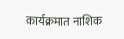कार्यक्रमात नाशिक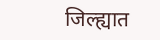जिल्ह्यात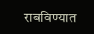राबविण्यात